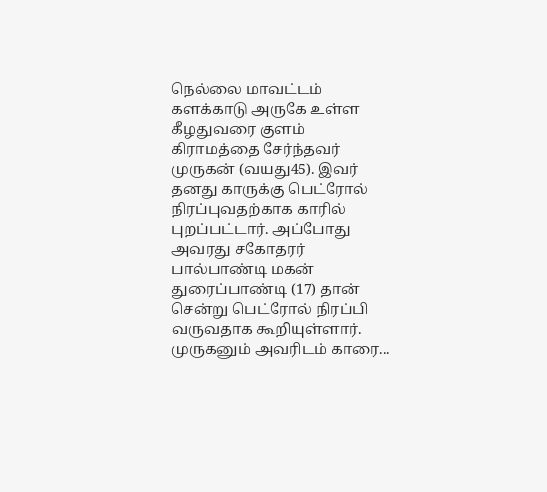நெல்லை மாவட்டம் களக்காடு அருகே உள்ள கீழதுவரை குளம் கிராமத்தை சேர்ந்தவர் முருகன் (வயது45). இவர் தனது காருக்கு பெட்ரோல் நிரப்புவதற்காக காரில் புறப்பட்டார். அப்போது அவரது சகோதரர் பால்பாண்டி மகன் துரைப்பாண்டி (17) தான் சென்று பெட்ரோல் நிரப்பி வருவதாக கூறியுள்ளார். முருகனும் அவரிடம் காரை...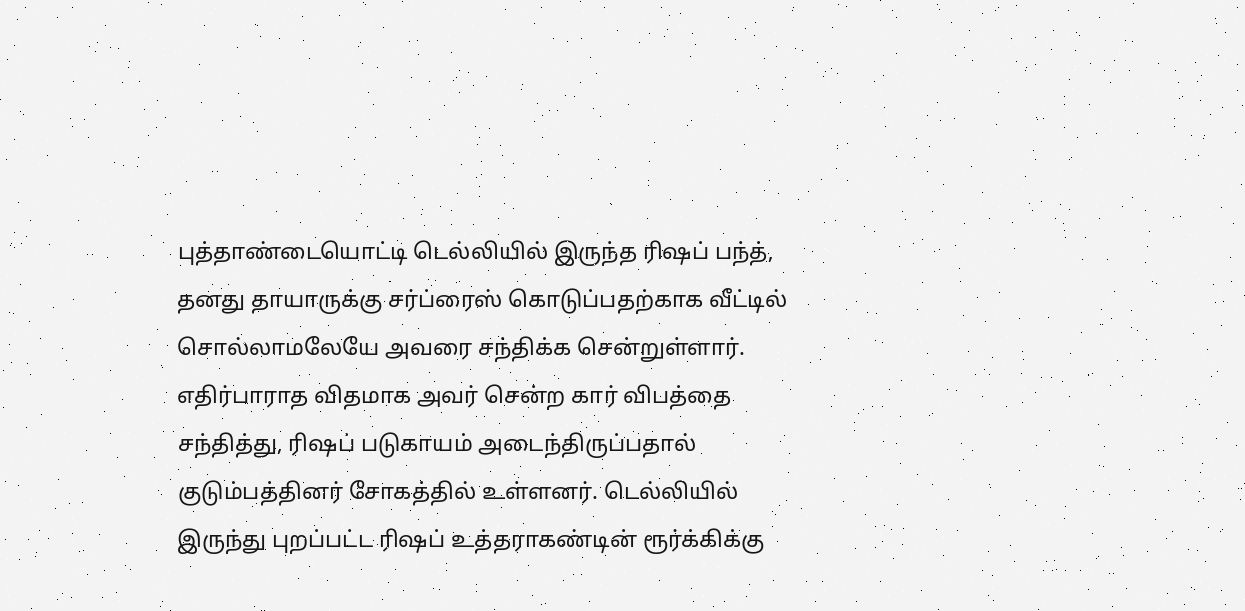புத்தாண்டையொட்டி டெல்லியில் இருந்த ரிஷப் பந்த், தனது தாயாருக்கு சர்ப்ரைஸ் கொடுப்பதற்காக வீட்டில் சொல்லாமலேயே அவரை சந்திக்க சென்றுள்ளார். எதிர்பாராத விதமாக அவர் சென்ற கார் விபத்தை சந்தித்து, ரிஷப் படுகாயம் அடைந்திருப்பதால் குடும்பத்தினர் சோகத்தில் உள்ளனர். டெல்லியில் இருந்து புறப்பட்ட ரிஷப் உத்தராகண்டின் ரூர்க்கிக்கு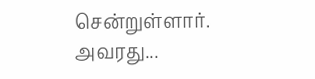சென்றுள்ளார். அவரது...